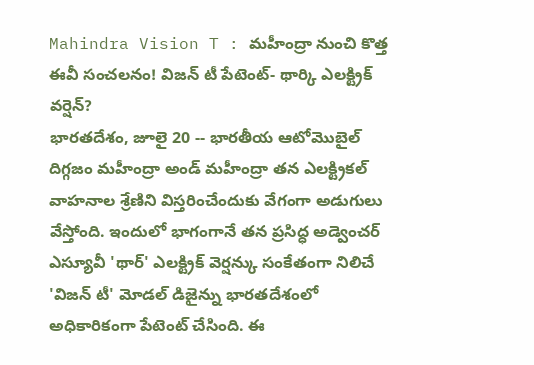Mahindra Vision T : మహీంద్రా నుంచి కొత్త ఈవీ సంచలనం! విజన్ టీ పేటెంట్- థార్కి ఎలక్ట్రిక్ వర్షెన్?
భారతదేశం, జూలై 20 -- భారతీయ ఆటోమొబైల్ దిగ్గజం మహీంద్రా అండ్ మహీంద్రా తన ఎలక్ట్రికల్ వాహనాల శ్రేణిని విస్తరించేందుకు వేగంగా అడుగులు వేస్తోంది. ఇందులో భాగంగానే తన ప్రసిద్ధ అడ్వెంచర్ ఎస్యూవీ 'థార్' ఎలక్ట్రిక్ వెర్షన్కు సంకేతంగా నిలిచే 'విజన్ టీ' మోడల్ డిజైన్ను భారతదేశంలో అధికారికంగా పేటెంట్ చేసింది. ఈ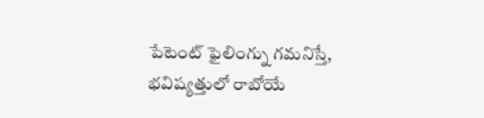పేటెంట్ ఫైలింగ్ను గమనిస్తే, భవిష్యత్తులో రాబోయే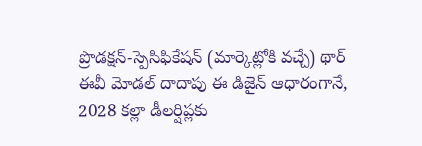ప్రొడక్షన్-స్పెసిఫికేషన్ (మార్కెట్లోకి వచ్చే) థార్ ఈవీ మోడల్ దాదాపు ఈ డిజైన్ ఆధారంగానే, 2028 కల్లా డీలర్షిప్లకు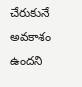చేరుకునే అవకాశం ఉందని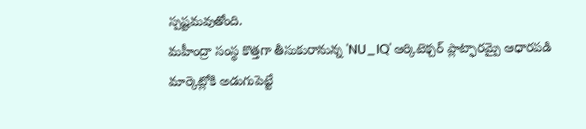స్పష్టమవుతోంది.
మహీంద్రా సంస్థ కొత్తగా తీసుకురానున్న 'NU_IQ' ఆర్కిటెక్చర్ ప్లాట్ఫారమ్పై ఆధారపడి మార్కెట్లోకి అడుగుపెట్టే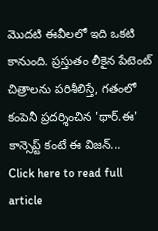మొదటి ఈవీలలో ఇది ఒకటి కానుంది. ప్రస్తుతం లీకైన పేటెంట్ చిత్రాలను పరిశీలిస్తే, గతంలో కంపెనీ ప్రదర్శించిన 'థార్.ఈ' కాన్సెప్ట్ కంటే ఈ విజన్...
Click here to read full article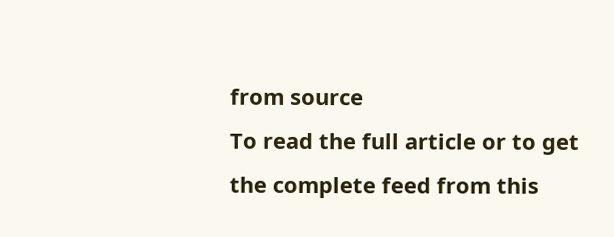from source
To read the full article or to get the complete feed from this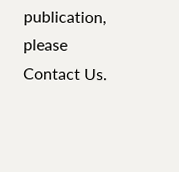publication, please
Contact Us.